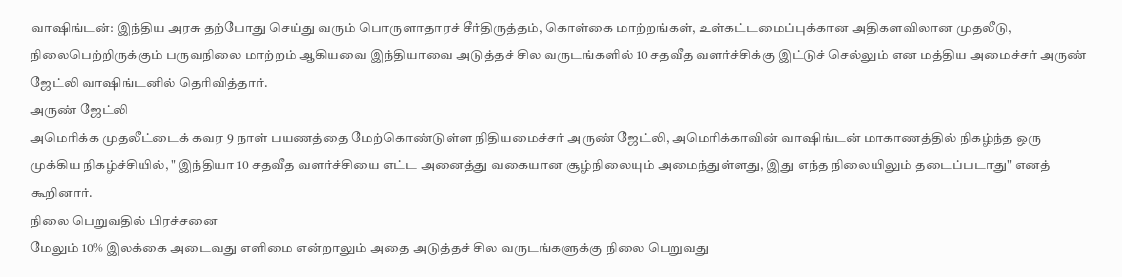வாஷிங்டன்: இந்திய அரசு தற்போது செய்து வரும் பொருளாதாரச் சீர்திருத்தம், கொள்கை மாற்றங்கள், உள்கட்டமைப்புக்கான அதிகளவிலான முதலீடு, நிலைபெற்றிருக்கும் பருவநிலை மாற்றம் ஆகியவை இந்தியாவை அடுத்தச் சில வருடங்களில் 10 சதவீத வளர்ச்சிக்கு இட்டுச் செல்லும் என மத்திய அமைச்சர் அருண் ஜேட்லி வாஷிங்டனில் தெரிவித்தார்.
அருண் ஜேட்லி
அமெரிக்க முதலீட்டைக் கவர 9 நாள் பயணத்தை மேற்கொண்டுள்ள நிதியமைச்சர் அருண் ஜேட்லி, அமெரிக்காவின் வாஷிங்டன் மாகாணத்தில் நிகழ்ந்த ஒரு முக்கிய நிகழ்ச்சியில், " இந்தியா 10 சதவீத வளர்ச்சியை எட்ட அனைத்து வகையான சூழ்நிலையும் அமைந்துள்ளது, இது எந்த நிலையிலும் தடைப்படாது" எனத் கூறினார்.
நிலை பெறுவதில் பிரச்சனை
மேலும் 10% இலக்கை அடைவது எளிமை என்றாலும் அதை அடுத்தச் சில வருடங்களுக்கு நிலை பெறுவது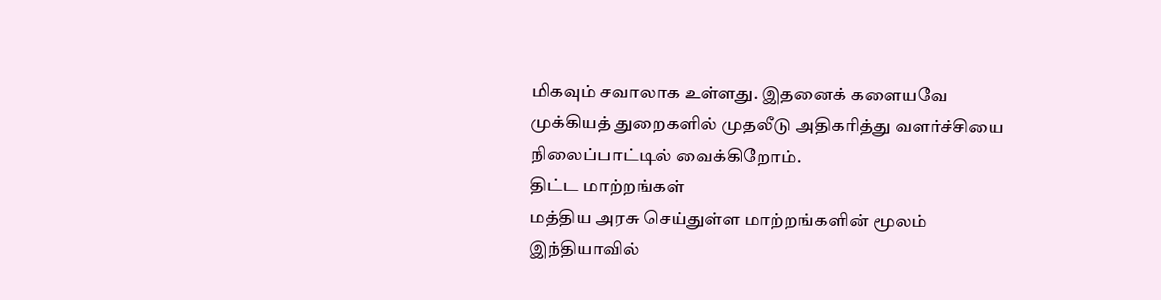மிகவும் சவாலாக உள்ளது. இதனைக் களையவே முக்கியத் துறைகளில் முதலீடு அதிகரித்து வளர்ச்சியை நிலைப்பாட்டில் வைக்கிறோம்.
திட்ட மாற்றங்கள்
மத்திய அரசு செய்துள்ள மாற்றங்களின் மூலம் இந்தியாவில்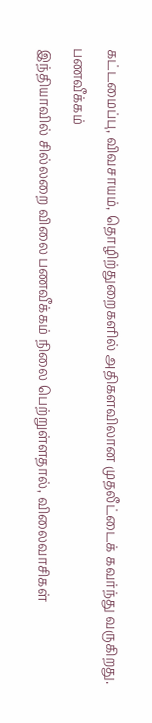கட்டமைப்பு, விவசாயம், தொழிற்துறைகளில் அதிகளவிலான முதலீட்டைக் கவர்ந்து வருகிறது.
பணவீக்கம்
இந்தியாவில் சில்லறை விலை பணவீக்கம் நிலை பெற்றுள்ளதால், விலைவாசிகள்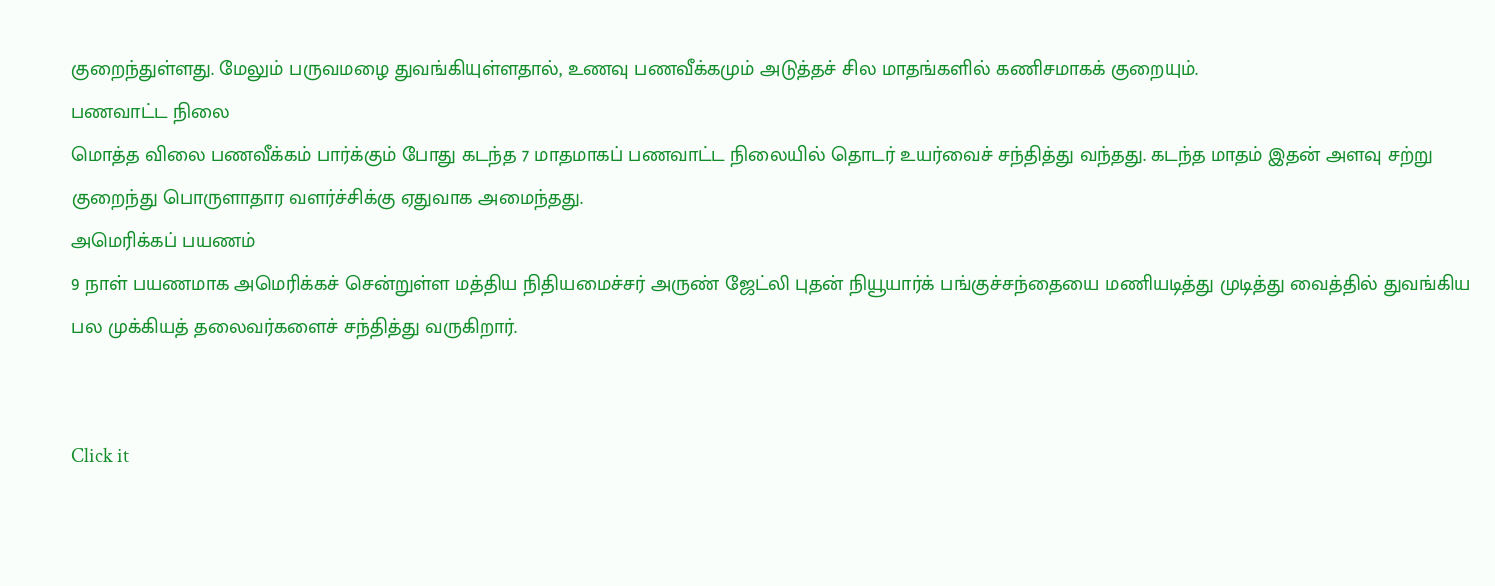குறைந்துள்ளது. மேலும் பருவமழை துவங்கியுள்ளதால், உணவு பணவீக்கமும் அடுத்தச் சில மாதங்களில் கணிசமாகக் குறையும்.
பணவாட்ட நிலை
மொத்த விலை பணவீக்கம் பார்க்கும் போது கடந்த 7 மாதமாகப் பணவாட்ட நிலையில் தொடர் உயர்வைச் சந்தித்து வந்தது. கடந்த மாதம் இதன் அளவு சற்று குறைந்து பொருளாதார வளர்ச்சிக்கு ஏதுவாக அமைந்தது.
அமெரிக்கப் பயணம்
9 நாள் பயணமாக அமெரிக்கச் சென்றுள்ள மத்திய நிதியமைச்சர் அருண் ஜேட்லி புதன் நியூயார்க் பங்குச்சந்தையை மணியடித்து முடித்து வைத்தில் துவங்கிய பல முக்கியத் தலைவர்களைச் சந்தித்து வருகிறார்.


Click it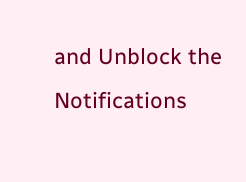and Unblock the Notifications